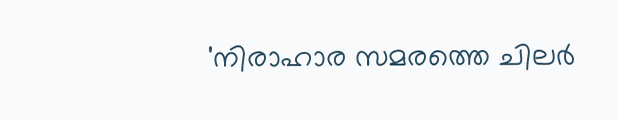'നിരാഹാര സമരത്തെ ചിലർ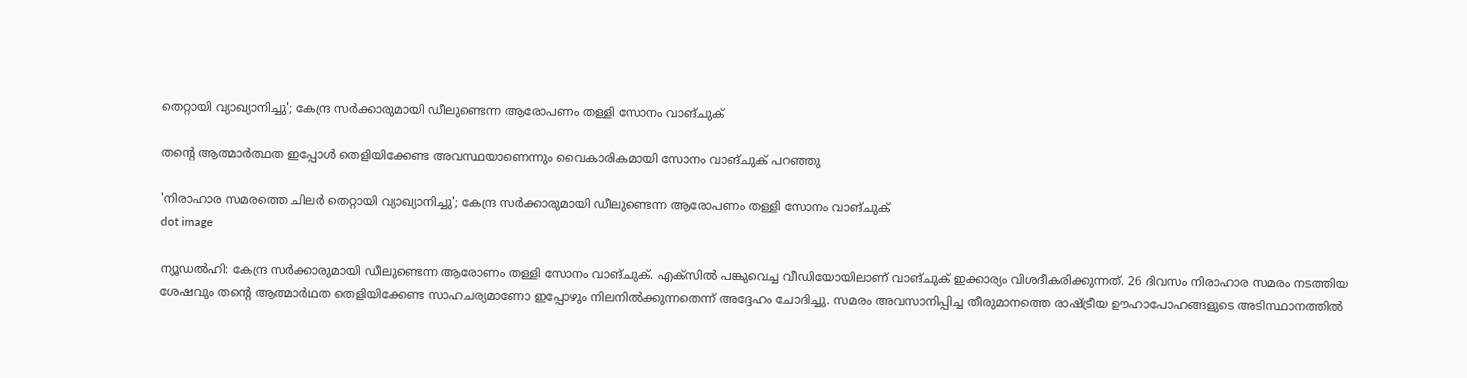തെറ്റായി വ്യാഖ്യാനിച്ചു'; കേന്ദ്ര സർക്കാരുമായി ഡീലുണ്ടെന്ന ആരോപണം തള്ളി സോനം വാങ്ചുക്

തന്റെ ആത്മാര്‍ത്ഥത ഇപ്പോള്‍ തെളിയിക്കേണ്ട അവസ്ഥയാണെന്നും വൈകാരികമായി സോനം വാങ്ചുക് പറഞ്ഞു

'നിരാഹാര സമരത്തെ ചിലർ തെറ്റായി വ്യാഖ്യാനിച്ചു'; കേന്ദ്ര സർക്കാരുമായി ഡീലുണ്ടെന്ന ആരോപണം തള്ളി സോനം വാങ്ചുക്
dot image

ന്യൂഡല്‍ഹി: കേന്ദ്ര സര്‍ക്കാരുമായി ഡീലുണ്ടെന്ന ആരോണം തള്ളി സോനം വാങ്ചുക്. എക്‌സില്‍ പങ്കുവെച്ച വീഡിയോയിലാണ് വാങ്ചുക് ഇക്കാര്യം വിശദീകരിക്കുന്നത്. 26 ദിവസം നിരാഹാര സമരം നടത്തിയ ശേഷവും തന്റെ ആത്മാർഥത തെളിയിക്കേണ്ട സാഹചര്യമാണോ ഇപ്പോഴും നിലനിൽക്കുന്നതെന്ന് അദ്ദേഹം ചോദിച്ചു. സമരം അവസാനിപ്പിച്ച തീരുമാനത്തെ രാഷ്ട്രീയ ഊഹാപോഹങ്ങളുടെ അടിസ്ഥാനത്തിൽ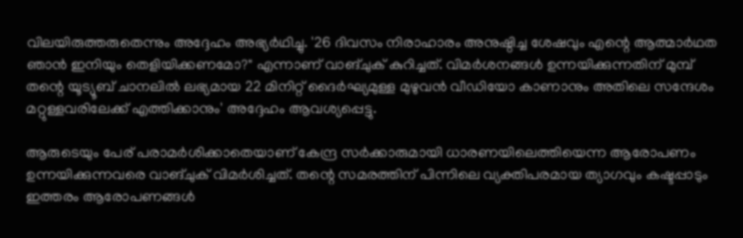വിലയിരുത്തരുതെന്നും അദ്ദേഹം അഭ്യർഥിച്ചു. '26 ദിവസം നിരാഹാരം അനുഷ്ഠിച്ച ശേഷവും എന്റെ ആത്മാർഥത ഞാൻ ഇനിയും തെളിയിക്കണമോ?" എന്നാണ് വാങ്ചുക് കുറിച്ചത്. വിമർശനങ്ങൾ ഉന്നയിക്കുന്നതിന് മുമ്പ് തന്റെ യൂട്യൂബ് ചാനലിൽ ലഭ്യമായ 22 മിനിറ്റ് ദൈർഘ്യമുള്ള മുഴുവൻ വീഡിയോ കാണാനും അതിലെ സന്ദേശം മറ്റുള്ളവരിലേക്ക് എത്തിക്കാനും' അദ്ദേഹം ആവശ്യപ്പെട്ടു.

ആരുടെയും പേര് പരാമർശിക്കാതെയാണ് കേന്ദ്ര സർക്കാരുമായി ധാരണയിലെത്തിയെന്ന ആരോപണം ഉന്നയിക്കുന്നവരെ വാങ്ചുക് വിമർശിച്ചത്. തന്റെ സമരത്തിന് പിന്നിലെ വ്യക്തിപരമായ ത്യാഗവും കഷ്ടപ്പാടും ഇത്തരം ആരോപണങ്ങൾ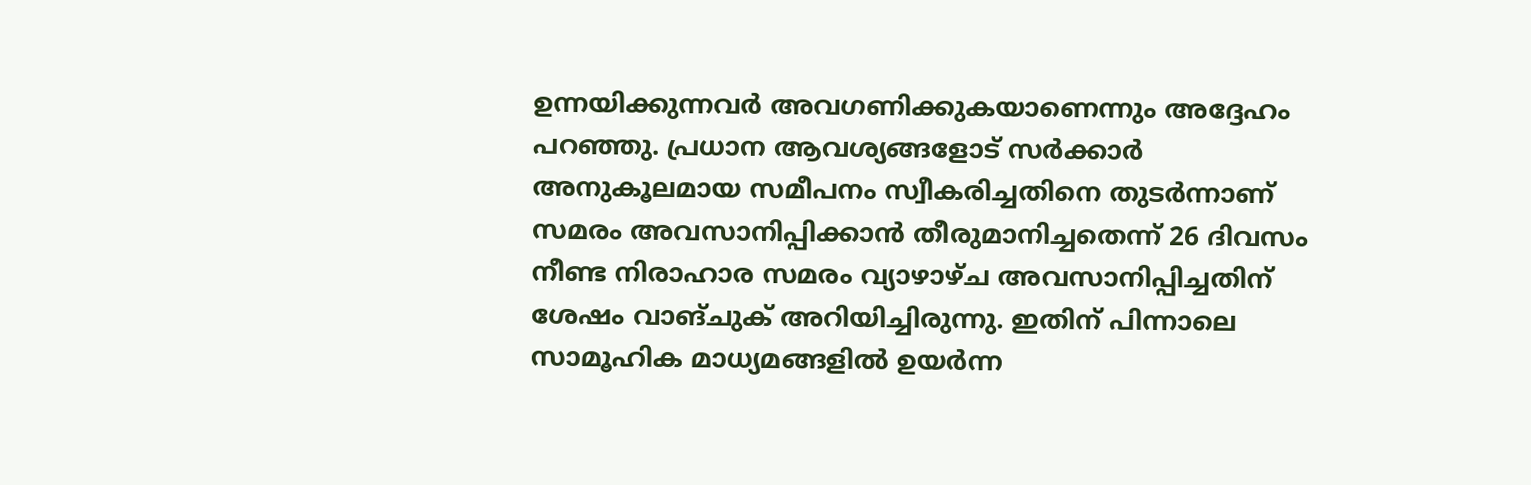ഉന്നയിക്കുന്നവർ അവഗണിക്കുകയാണെന്നും അദ്ദേഹം പറഞ്ഞു. പ്രധാന ആവശ്യങ്ങളോട് സർക്കാർ അനുകൂലമായ സമീപനം സ്വീകരിച്ചതിനെ തുടർന്നാണ് സമരം അവസാനിപ്പിക്കാൻ തീരുമാനിച്ചതെന്ന് 26 ദിവസം നീണ്ട നിരാഹാര സമരം വ്യാഴാഴ്ച അവസാനിപ്പിച്ചതിന് ശേഷം വാങ്ചുക് അറിയിച്ചിരുന്നു. ഇതിന് പിന്നാലെ സാമൂഹിക മാധ്യമങ്ങളിൽ ഉയർന്ന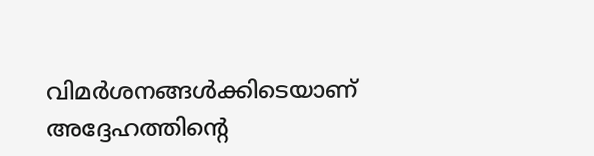വിമർശനങ്ങൾക്കിടെയാണ് അദ്ദേഹത്തിന്റെ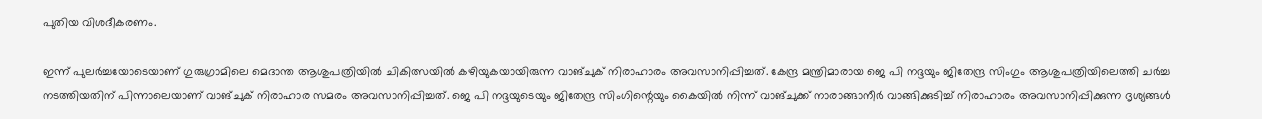പുതിയ വിശദീകരണം.

ഇന്ന് പുലർച്ചയോടെയാണ് ഗുരുഗ്രാമിലെ മെദാന്ത ആശുപത്രിയിൽ ചികിത്സയിൽ കഴിയുകയായിരുന്ന വാങ്ചുക് നിരാഹാരം അവസാനിപ്പിച്ചത്. കേന്ദ്ര മന്ത്രിമാരായ ജെ പി നദ്ദയും ജിതേന്ദ്ര സിംഗും ആശുപത്രിയിലെത്തി ചർച്ച നടത്തിയതിന് പിന്നാലെയാണ് വാങ്ചുക് നിരാഹാര സമരം അവസാനിപ്പിച്ചത്. ജെ പി നദ്ദയുടെയും ജിതേന്ദ്ര സിംഗിന്റെയും കൈയിൽ നിന്ന് വാങ്ചുക്ക് നാരാങ്ങാനീർ വാങ്ങിക്കുടിച്ച് നിരാഹാരം അവസാനിപ്പിക്കുന്ന ദൃശ്യങ്ങൾ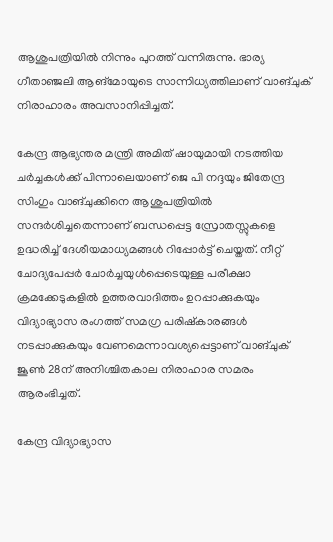ആശുപത്രിയിൽ നിന്നും പുറത്ത് വന്നിരുന്നു. ഭാര്യ ഗീതാഞ്ജലി ആങ്മോയുടെ സാന്നിധ്യത്തിലാണ് വാങ്ചുക് നിരാഹാരം അവസാനിപ്പിച്ചത്.

കേന്ദ്ര ആഭ്യന്തര മന്ത്രി അമിത് ഷായുമായി നടത്തിയ ചർച്ചകൾക്ക് പിന്നാലെയാണ് ജെ പി നദ്ദയും ജിതേന്ദ്ര സിംഗും വാങ്ചുക്കിനെ ആശുപത്രിയിൽ സന്ദർശിച്ചതെന്നാണ് ബന്ധപ്പെട്ട സ്രോതസ്സുകളെ ഉദ്ധരിച്ച് ദേശീയമാധ്യമങ്ങൾ റിപ്പോർട്ട് ചെയ്തത്. നീറ്റ് ചോദ്യപേപ്പർ ചോർച്ചയുൾപ്പെടെയുള്ള പരീക്ഷാ ക്രമക്കേടുകളിൽ ഉത്തരവാദിത്തം ഉറപ്പാക്കുകയും വിദ്യാഭ്യാസ രംഗത്ത് സമഗ്ര പരിഷ്‌കാരങ്ങൾ നടപ്പാക്കുകയും വേണമെന്നാവശ്യപ്പെട്ടാണ് വാങ്ചുക് ജൂൺ 28ന് അനിശ്ചിതകാല നിരാഹാര സമരം ആരംഭിച്ചത്.

കേന്ദ്ര വിദ്യാഭ്യാസ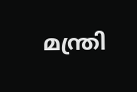മന്ത്രി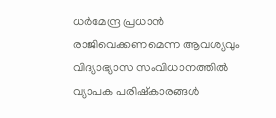ധർമേന്ദ്ര പ്രധാൻ രാജിവെക്കണമെന്ന ആവശ്യവും വിദ്യാഭ്യാസ സംവിധാനത്തിൽ വ്യാപക പരിഷ്‌കാരങ്ങൾ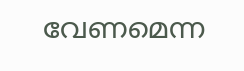വേണമെന്ന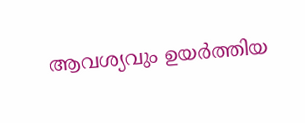ആവശ്യവും ഉയർത്തിയ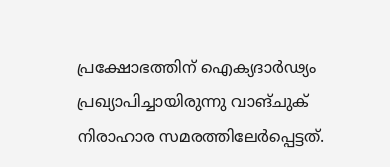പ്രക്ഷോഭത്തിന് ഐക്യദാർഢ്യം പ്രഖ്യാപിച്ചായിരുന്നു വാങ്ചുക് നിരാഹാര സമരത്തിലേർപ്പെട്ടത്.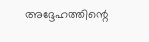അദ്ദേഹത്തിന്റെ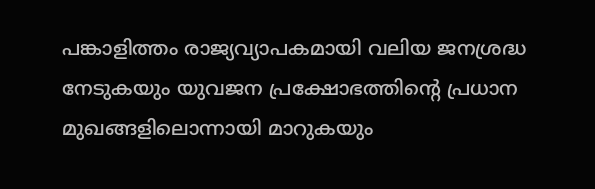പങ്കാളിത്തം രാജ്യവ്യാപകമായി വലിയ ജനശ്രദ്ധ നേടുകയും യുവജന പ്രക്ഷോഭത്തിന്റെ പ്രധാന മുഖങ്ങളിലൊന്നായി മാറുകയും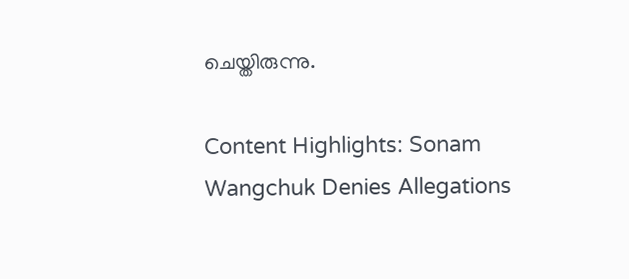ചെയ്തിരുന്നു.

Content Highlights: Sonam Wangchuk Denies Allegations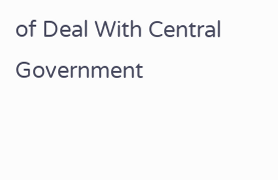of Deal With Central Government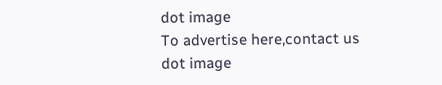dot image
To advertise here,contact us
dot image